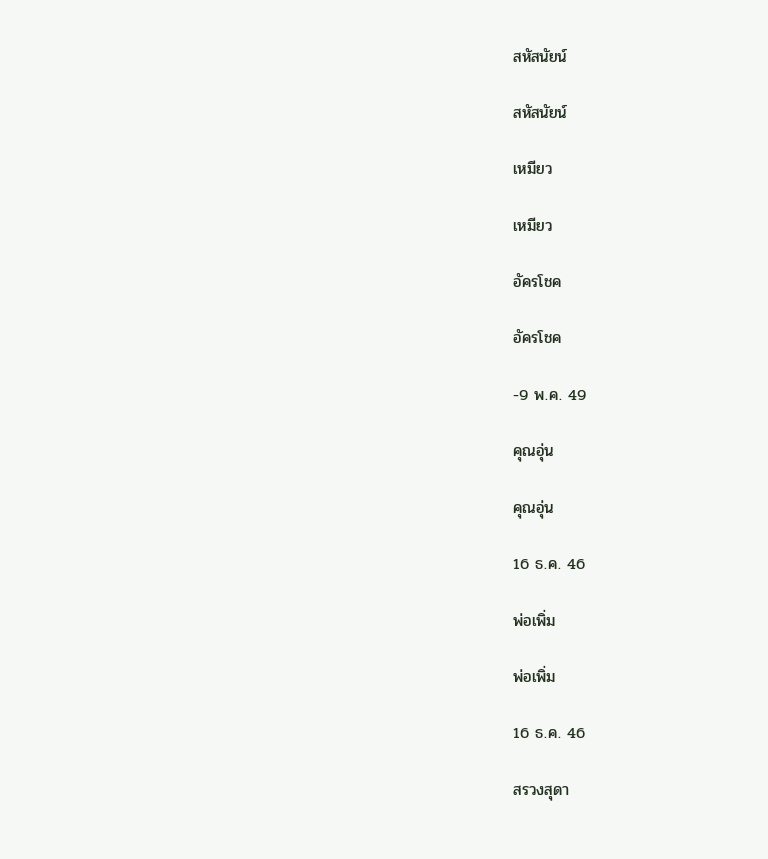สหัสนัยน์

สหัสนัยน์

เหมียว

เหมียว

อัครโชค

อัครโชค

-9 พ.ค. 49

คุณอุ่น

คุณอุ่น

16 ธ.ค. 46

พ่อเพิ่ม

พ่อเพิ่ม

16 ธ.ค. 46

สรวงสุดา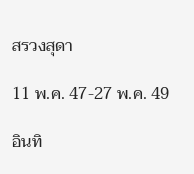สรวงสุดา

11 พ.ค. 47-27 พ.ค. 49

อินทิ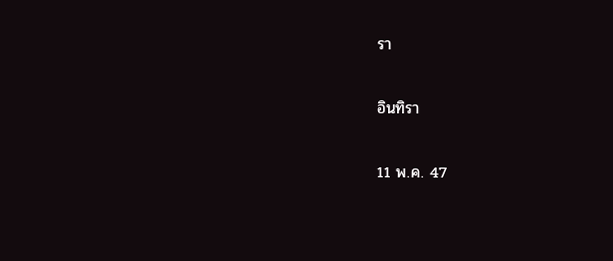รา

อินทิรา

11 พ.ค. 47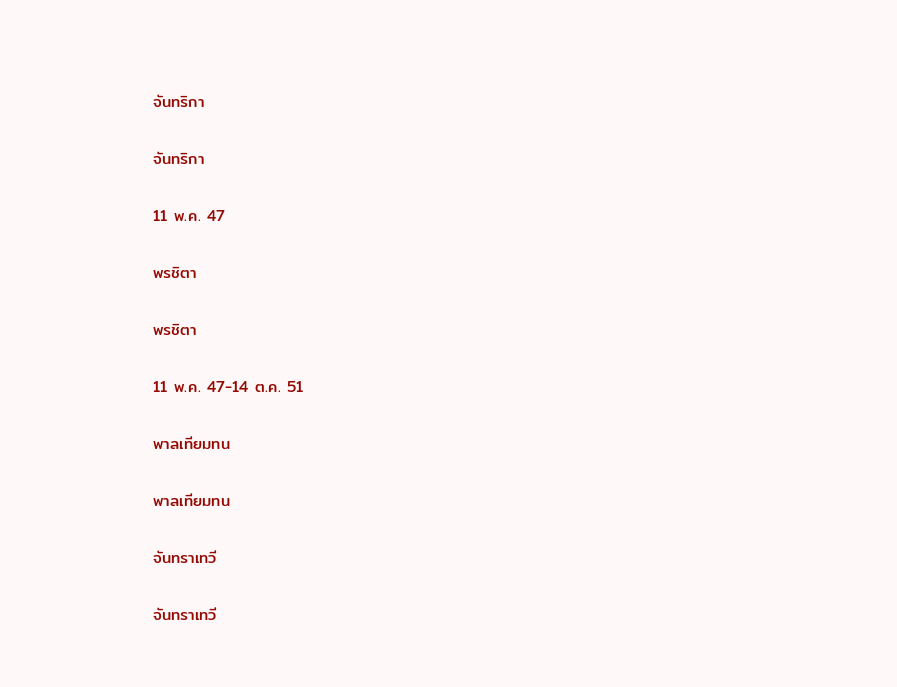จันทริกา

จันทริกา

11 พ.ค. 47

พรชิตา

พรชิตา

11 พ.ค. 47-14 ต.ค. 51

พาลเทียมทน

พาลเทียมทน

จันทราเทวี

จันทราเทวี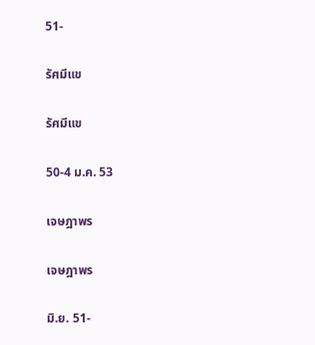51-

รัศมีแข

รัศมีแข

50-4 ม.ค. 53

เจษฎาพร

เจษฎาพร

มิ.ย. 51-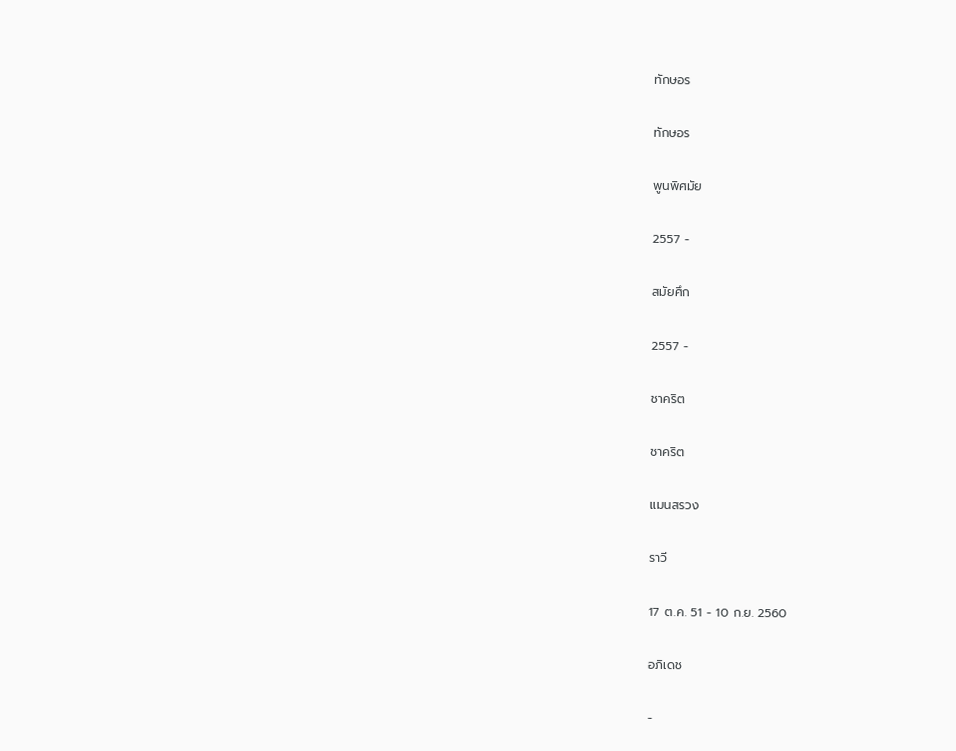ทักษอร

ทักษอร

พูนพิศมัย

2557 -

สมัยศึก

2557 -

ชาคริต

ชาคริต

แมนสรวง

ราวี

17 ต.ค. 51 - 10 ก.ย. 2560

อภิเดช

-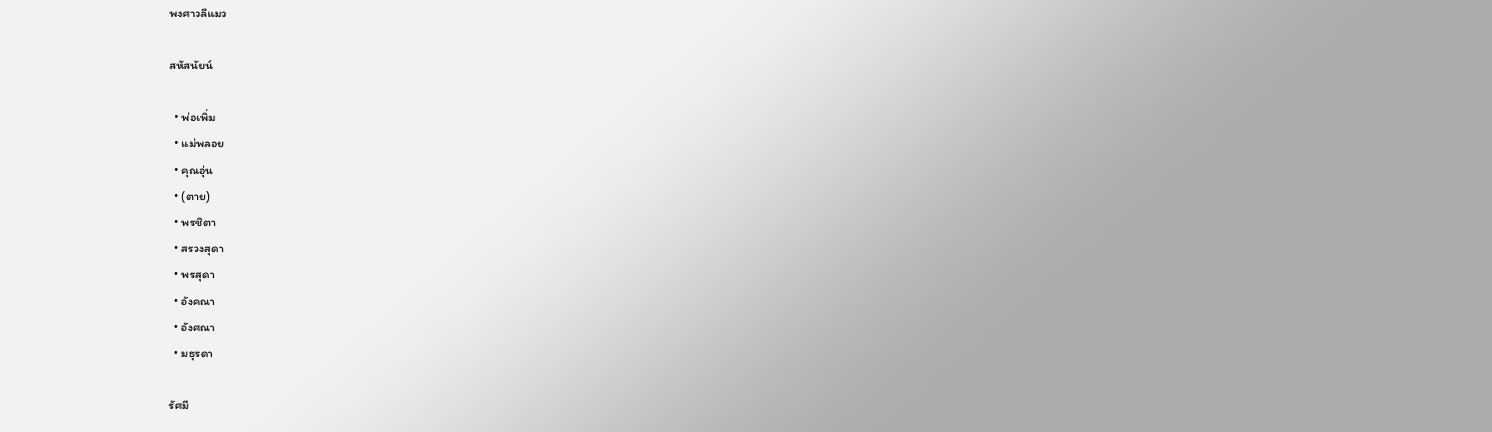พงศาวลีแมว

สหัสนัยน์

  • พ่อเพิ่ม
  • แม่พลอย
  • คุณอุ่น
  • (ตาย)
  • พรชิตา
  • สรวงสุดา
  • พรสุดา
  • อังคณา
  • อังศณา
  • มธุรดา

รัศมี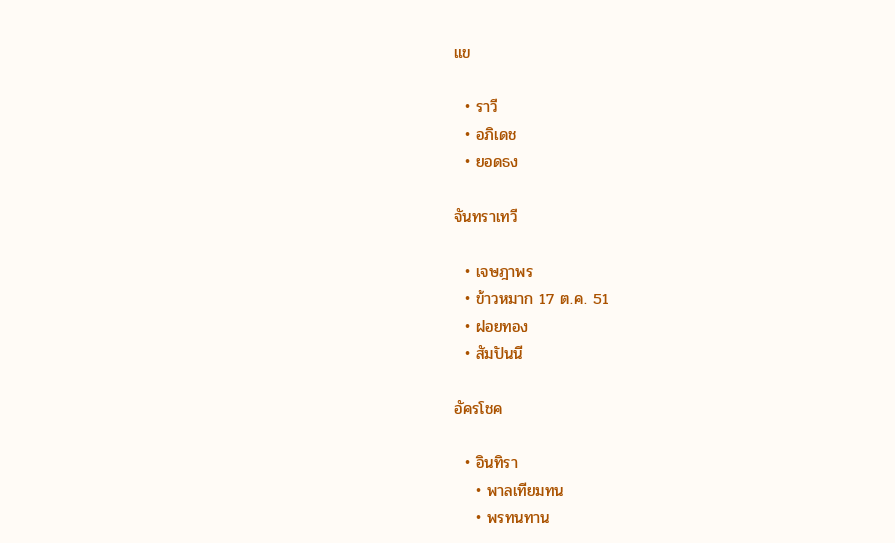แข

  • ราวี
  • อภิเดช
  • ยอดธง

จันทราเทวี

  • เจษฎาพร
  • ข้าวหมาก 17 ต.ค. 51
  • ฝอยทอง
  • สัมปันนี

อัครโชค

  • อินทิรา
    • พาลเทียมทน
    • พรทนทาน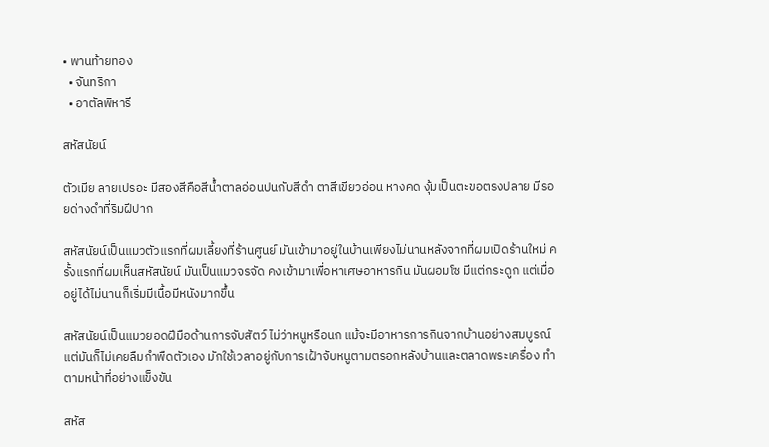• พานท้ายทอง
  • จันทริกา
  • อาตัลพิหารี

สหัสนัยน์

ตัวเมีย ลายเปรอะ มีสองสีคือสีน้ำตาลอ่อนปนกับสีดำ ตาสีเขียวอ่อน หางคด งุ้มเป็นตะขอตรงปลาย มีรอยด่างดำที่ริมฝีปาก

สหัสนัยน์เป็นแมวตัวแรกที่ผมเลี้ยงที่ร้านศูนย์ มันเข้ามาอยู่ในบ้านเพียงไม่นานหลังจากที่ผมเปิดร้านใหม่ ครั้งแรกที่ผมเห็นสหัสนัยน์ มันเป็นแมวจรจัด คงเข้ามาเพื่อหาเศษอาหารกิน มันผอมโซ มีแต่กระดูก แต่เมื่ออยู่ได้ไม่นานก็เริ่มมีเนื้อมีหนังมากขึ้น

สหัสนัยน์เป็นแมวยอดฝีมือด้านการจับสัตว์ ไม่ว่าหนูหรือนก แม้จะมีอาหารการกินจากบ้านอย่างสมบูรณ์ แต่มันก็ไม่เคยลืมกำพืดตัวเอง มักใช้เวลาอยู่กับการเฝ้าจับหนูตามตรอกหลังบ้านและตลาดพระเครื่อง ทำตามหน้าที่อย่างแข็งขัน

สหัส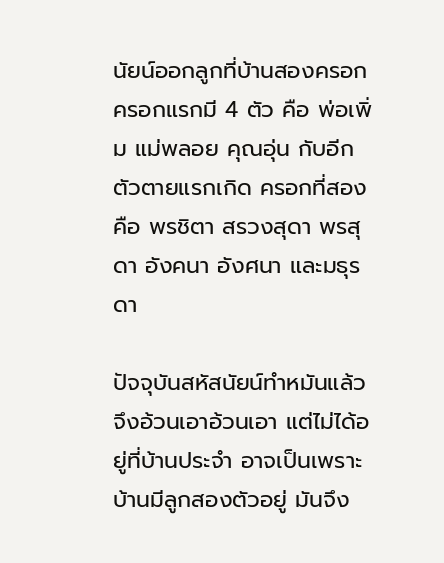นัยน์ออกลูกที่บ้านสองครอก ครอกแรกมี 4 ตัว คือ พ่อเพิ่ม แม่พลอย คุณอุ่น กับอีกตัวตายแรกเกิด ครอกที่สองคือ พรชิตา สรวงสุดา พรสุดา อังคนา อังศนา และมธุรดา

ปัจจุบันสหัสนัยน์ทำหมันแล้ว จึงอ้วนเอาอ้วนเอา แต่ไม่ได้อยู่ที่บ้านประจำ อาจเป็นเพราะบ้านมีลูกสองตัวอยู่ มันจึง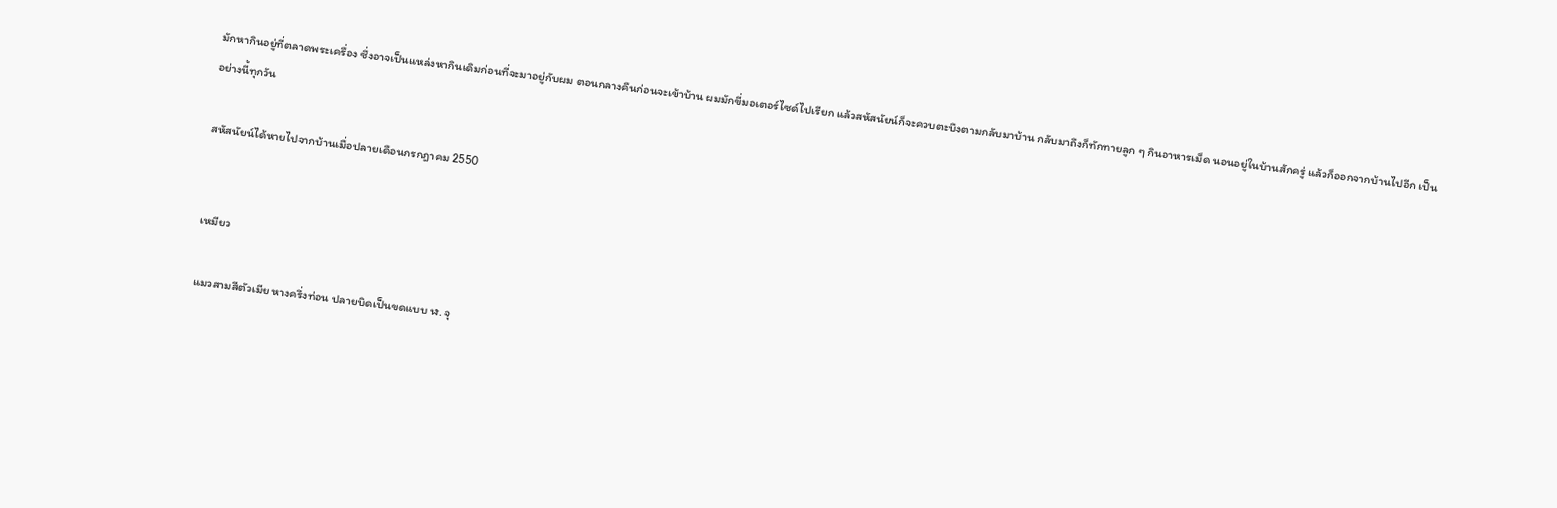มักหากินอยู่ที่ตลาดพระเครื่อง ซึ่งอาจเป็นแหล่งหากินเดิมก่อนที่จะมาอยู่กับผม ตอนกลางคืนก่อนจะเข้าบ้าน ผมมักขี่มอเตอร์ไซด์ไปเรียก แล้วสหัสนัยน์ก็จะควบตะบึงตามกลับมาบ้าน กลับมาถึงก็ทักทายลูก ๆ กินอาหารเม็ด นอนอยู่ในบ้านสักครู่ แล้วก็ออกจากบ้านไปอีก เป็นอย่างนี้ทุกวัน

สหัสนัยน์ได้หายไปจากบ้านเมื่อปลายเดือนกรกฎาคม 2550


เหมียว

แมวสามสีตัวเมีย หางครึ่งท่อน ปลายบิดเป็นขดแบบ ฬ. จุ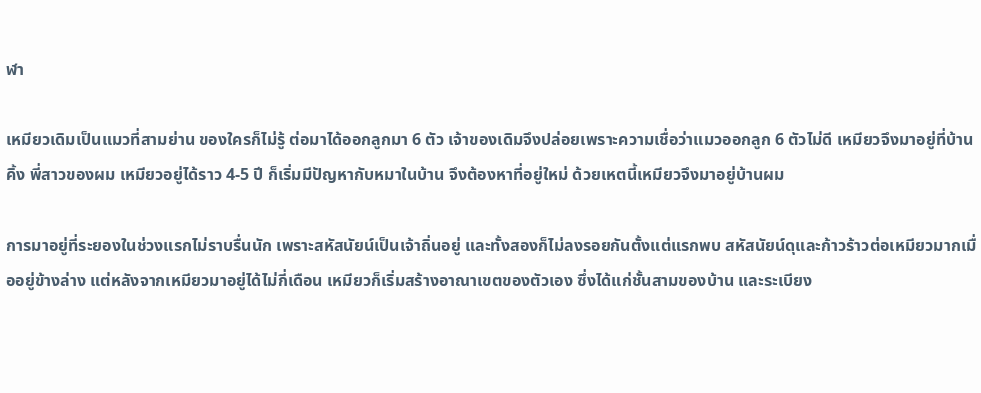ฬา

เหมียวเดิมเป็นแมวที่สามย่าน ของใครก็ไม่รู้ ต่อมาได้ออกลูกมา 6 ตัว เจ้าของเดิมจึงปล่อยเพราะความเชื่อว่าแมวออกลูก 6 ตัวไม่ดี เหมียวจึงมาอยู่ที่บ้านคิ้ง พี่สาวของผม เหมียวอยู่ได้ราว 4-5 ปี ก็เริ่มมีปัญหากับหมาในบ้าน จึงต้องหาที่อยู่ใหม่ ด้วยเหตนี้เหมียวจึงมาอยู่บ้านผม

การมาอยู่ที่ระยองในช่วงแรกไม่ราบรื่นนัก เพราะสหัสนัยน์เป็นเจ้าถิ่นอยู่ และทั้งสองก็ไม่ลงรอยกันตั้งแต่แรกพบ สหัสนัยน์ดุและก้าวร้าวต่อเหมียวมากเมื่ออยู่ข้างล่าง แต่หลังจากเหมียวมาอยู่ได้ไม่กี่เดือน เหมียวก็เริ่มสร้างอาณาเขตของตัวเอง ซึ่งได้แก่ชั้นสามของบ้าน และระเบียง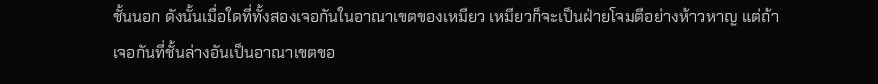ชั้นนอก ดังนั้นเมื่อใดที่ทั้งสองเจอกันในอาณาเขตของเหมียว เหมียวก็จะเป็นฝ่ายโจมตีอย่างห้าวหาญ แต่ถ้าเจอกันที่ชั้นล่างอันเป็นอาณาเขตขอ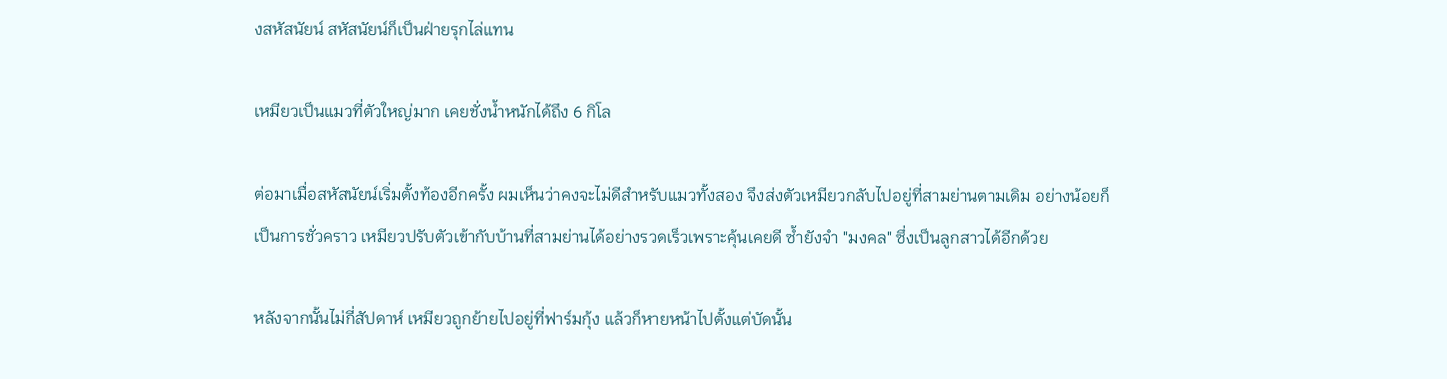งสหัสนัยน์ สหัสนัยน์ก็เป็นฝ่ายรุกไล่แทน

เหมียวเป็นแมวที่ตัวใหญ่มาก เคยชั่งน้ำหนักได้ถึง 6 กิโล

ต่อมาเมื่อสหัสนัยน์เริ่มตั้งท้องอีกครั้ง ผมเห็นว่าคงจะไม่ดีสำหรับแมวทั้งสอง จึงส่งตัวเหมียวกลับไปอยู่ที่สามย่านตามเดิม อย่างน้อยก็เป็นการชั่วคราว เหมียวปรับตัวเข้ากับบ้านที่สามย่านได้อย่างรวดเร็วเพราะคุ้นเคยดี ซ้ำยังจำ "มงคล" ซึ่งเป็นลูกสาวได้อีกด้วย

หลังจากนั้นไม่กี่สัปดาห์ เหมียวถูกย้ายไปอยู่ที่ฟาร์มกุ้ง แล้วก็หายหน้าไปตั้งแต่บัดนั้น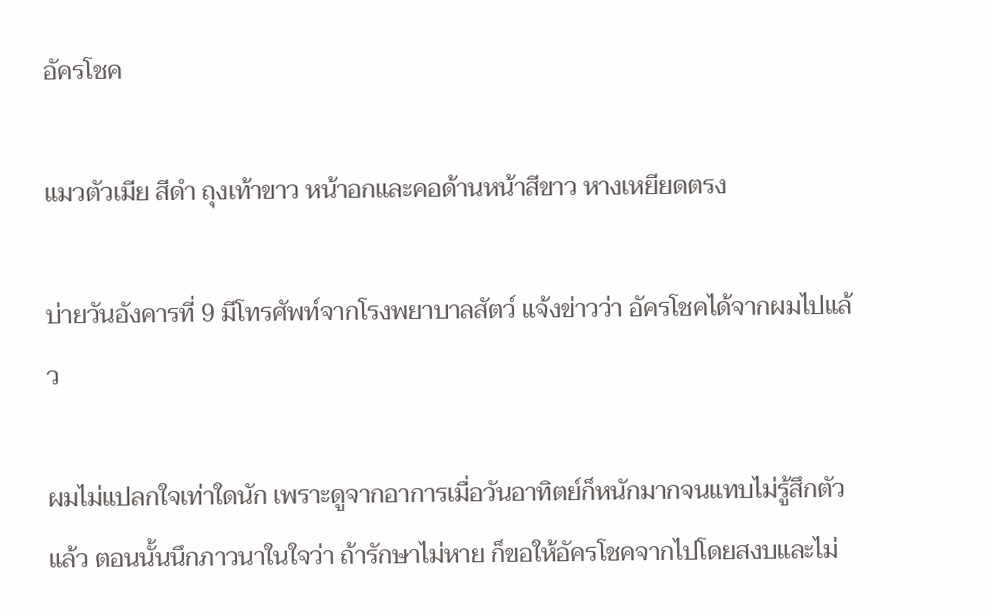อัครโชค

แมวตัวเมีย สีดำ ถุงเท้าขาว หน้าอกและคอด้านหน้าสีขาว หางเหยียดตรง

บ่ายวันอังคารที่ 9 มีโทรศัพท์จากโรงพยาบาลสัตว์ แจ้งข่าวว่า อัครโชคได้จากผมไปแล้ว

ผมไม่แปลกใจเท่าใดนัก เพราะดูจากอาการเมื่อวันอาทิตย์ก็หนักมากจนแทบไม่รู้สึกตัวแล้ว ตอนนั้นนึกภาวนาในใจว่า ถ้ารักษาไม่หาย ก็ขอให้อัครโชคจากไปโดยสงบและไม่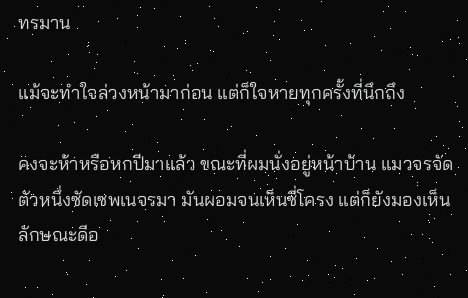ทรมาน

แม้จะทำใจล่วงหน้ามาก่อน แต่ก็ใจหายทุกครั้งที่นึกถึง

คงจะห้าหรือหกปีมาแล้ว ขณะที่ผมนั่งอยู่หน้าบ้าน แมวจรจัดตัวหนึ่งซัดเซพเนจรมา มันผอมจนเห็นซี่โครง แต่ก็ยังมองเห็นลักษณะดีอ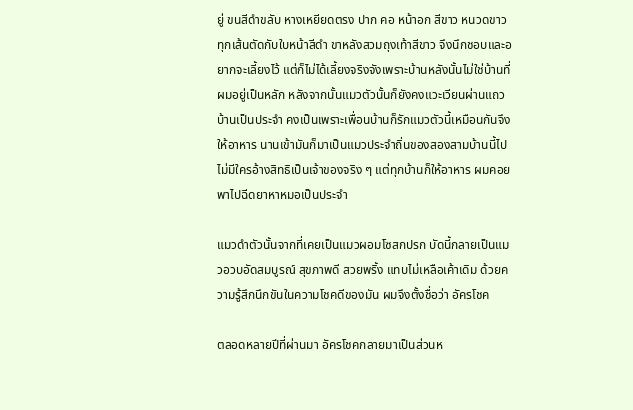ยู่ ขนสีดำขลับ หางเหยียดตรง ปาก คอ หน้าอก สีขาว หนวดขาวทุกเส้นตัดกับใบหน้าสีดำ ขาหลังสวมถุงเท้าสีขาว จึงนึกชอบและอยากจะเลี้ยงไว้ แต่ก็ไม่ได้เลี้ยงจริงจังเพราะบ้านหลังนั้นไม่ใช่บ้านที่ผมอยู่เป็นหลัก หลังจากนั้นแมวตัวนั้นก็ยังคงแวะเวียนผ่านแถวบ้านเป็นประจำ คงเป็นเพราะเพื่อนบ้านก็รักแมวตัวนี้เหมือนกันจึงให้อาหาร นานเข้ามันก็มาเป็นแมวประจำถิ่นของสองสามบ้านนี้ไป ไม่มีใครอ้างสิทธิเป็นเจ้าของจริง ๆ แต่ทุกบ้านก็ให้อาหาร ผมคอยพาไปฉีดยาหาหมอเป็นประจำ

แมวดำตัวนั้นจากที่เคยเป็นแมวผอมโซสกปรก บัดนี้กลายเป็นแมวอวบอัดสมบูรณ์ สุขภาพดี สวยพริ้ง แทบไม่เหลือเค้าเดิม ด้วยความรู้สึกนึกขันในความโชคดีของมัน ผมจึงตั้งชื่อว่า อัครโชค

ตลอดหลายปีที่ผ่านมา อัครโชคกลายมาเป็นส่วนห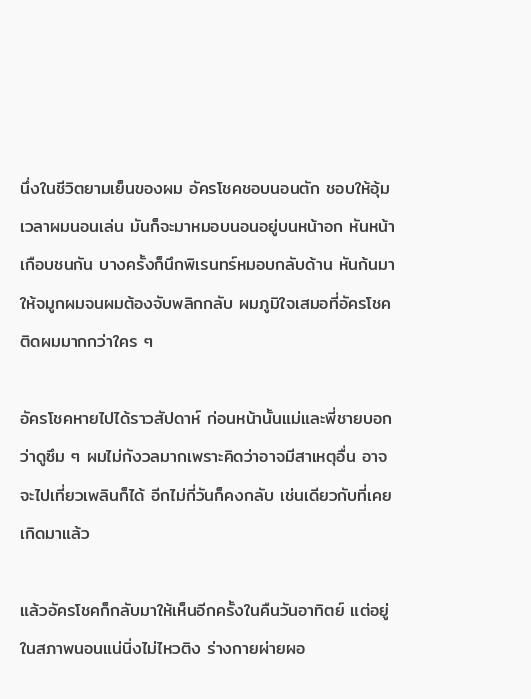นึ่งในชีวิตยามเย็นของผม อัครโชคชอบนอนตัก ชอบให้อุ้ม เวลาผมนอนเล่น มันก็จะมาหมอบนอนอยู่บนหน้าอก หันหน้าเกือบชนกัน บางครั้งก็นึกพิเรนทร์หมอบกลับด้าน หันก้นมาให้จมูกผมจนผมต้องจับพลิกกลับ ผมภูมิใจเสมอที่อัครโชคติดผมมากกว่าใคร ๆ

อัครโชคหายไปได้ราวสัปดาห์ ก่อนหน้านั้นแม่และพี่ชายบอกว่าดูซึม ๆ ผมไม่กังวลมากเพราะคิดว่าอาจมีสาเหตุอื่น อาจจะไปเที่ยวเพลินก็ได้ อีกไม่กี่วันก็คงกลับ เช่นเดียวกับที่เคยเกิดมาแล้ว

แล้วอัครโชคก็กลับมาให้เห็นอีกครั้งในคืนวันอาทิตย์ แต่อยู่ในสภาพนอนแน่นิ่งไม่ไหวติง ร่างกายผ่ายผอ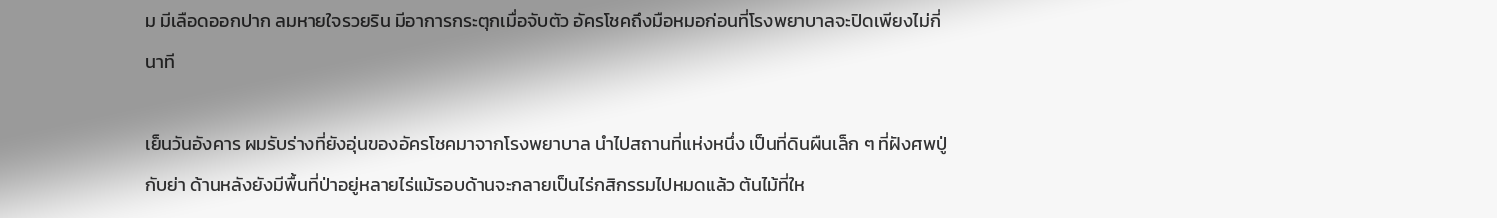ม มีเลือดออกปาก ลมหายใจรวยริน มีอาการกระตุกเมื่อจับตัว อัครโชคถึงมือหมอก่อนที่โรงพยาบาลจะปิดเพียงไม่กี่นาที

เย็นวันอังคาร ผมรับร่างที่ยังอุ่นของอัครโชคมาจากโรงพยาบาล นำไปสถานที่แห่งหนึ่ง เป็นที่ดินผืนเล็ก ๆ ที่ฝังศพปู่กับย่า ด้านหลังยังมีพื้นที่ป่าอยู่หลายไร่แม้รอบด้านจะกลายเป็นไร่กสิกรรมไปหมดแล้ว ต้นไม้ที่ให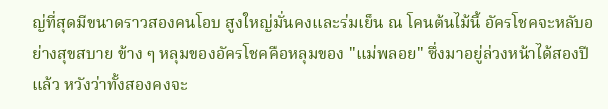ญ่ที่สุดมีขนาดราวสองคนโอบ สูงใหญ่มั่นคงและร่มเย็น ณ โคนต้นไม้นี้ อัครโชคจะหลับอย่างสุขสบาย ข้าง ๆ หลุมของอัครโชคคือหลุมของ "แม่พลอย" ซึ่งมาอยู่ล่วงหน้าได้สองปีแล้ว หวังว่าทั้งสองคงจะ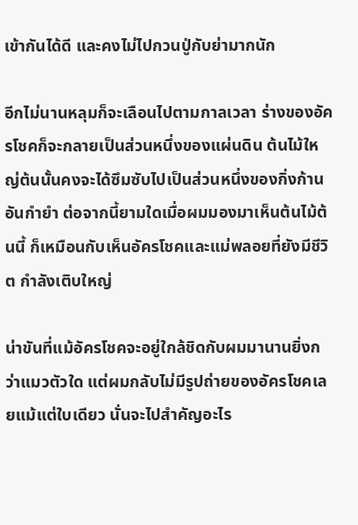เข้ากันได้ดี และคงไม่ไปกวนปู่กับย่ามากนัก

อีกไม่นานหลุมก็จะเลือนไปตามกาลเวลา ร่างของอัครโชคก็จะกลายเป็นส่วนหนึ่งของแผ่นดิน ต้นไม้ใหญ่ต้นนั้นคงจะได้ซึมซับไปเป็นส่วนหนึ่งของกิ่งก้านอันกำยำ ต่อจากนี้ยามใดเมื่อผมมองมาเห็นต้นไม้ต้นนี้ ก็เหมือนกับเห็นอัครโชคและแม่พลอยที่ยังมีชีวิต กำลังเติบใหญ่

น่าขันที่แม้อัครโชคจะอยู่ใกล้ชิดกับผมมานานยิ่งกว่าแมวตัวใด แต่ผมกลับไม่มีรูปถ่ายของอัครโชคเลยแม้แต่ใบเดียว นั่นจะไปสำคัญอะไร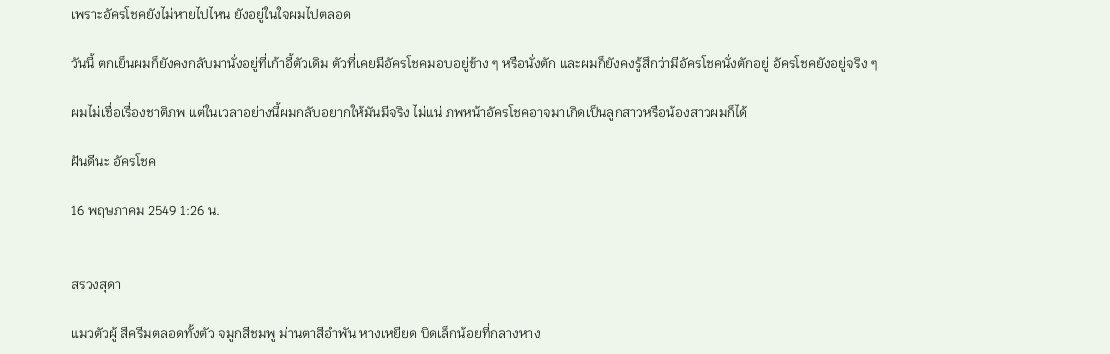เพราะอัครโชคยังไม่หายไปไหน ยังอยู่ในใจผมไปตลอด

วันนี้ ตกเย็นผมก็ยังคงกลับมานั่งอยู่ที่เก้าอี้ตัวเดิม ตัวที่เคยมีอัครโชคมอบอยู่ข้าง ๆ หรือนั่งตัก และผมก็ยังคงรู้สึกว่ามีอัครโชคนั่งตักอยู่ อัครโชคยังอยู่จริง ๆ

ผมไม่เชื่อเรื่องชาติภพ แต่ในเวลาอย่างนี้ผมกลับอยากให้มันมีจริง ไม่แน่ ภพหน้าอัครโชคอาจมาเกิดเป็นลูกสาวหรือน้องสาวผมก็ได้

ฝันดีนะ อัครโชค

16 พฤษภาคม 2549 1:26 น.


สรวงสุดา

แมวตัวผู้ สีครีมตลอดทั้งตัว จมูกสีชมพู ม่านตาสีอำพัน หางเหยียด บิดเล็กน้อยที่กลางหาง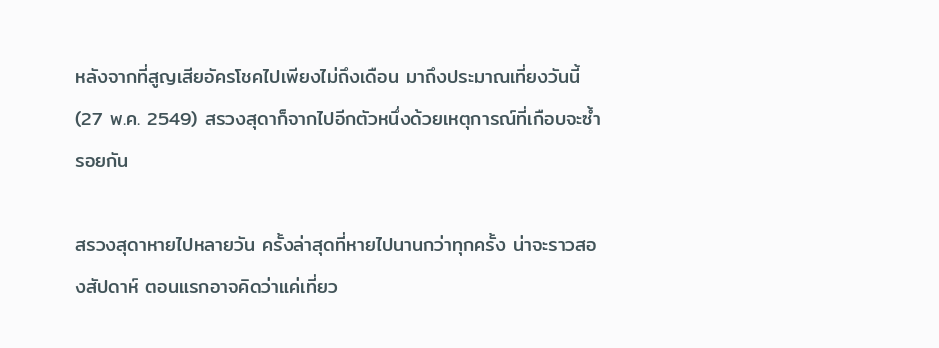หลังจากที่สูญเสียอัครโชคไปเพียงไม่ถึงเดือน มาถึงประมาณเที่ยงวันนี้ (27 พ.ค. 2549) สรวงสุดาก็จากไปอีกตัวหนึ่งด้วยเหตุการณ์ที่เกือบจะซ้ำรอยกัน

สรวงสุดาหายไปหลายวัน ครั้งล่าสุดที่หายไปนานกว่าทุกครั้ง น่าจะราวสองสัปดาห์ ตอนแรกอาจคิดว่าแค่เที่ยว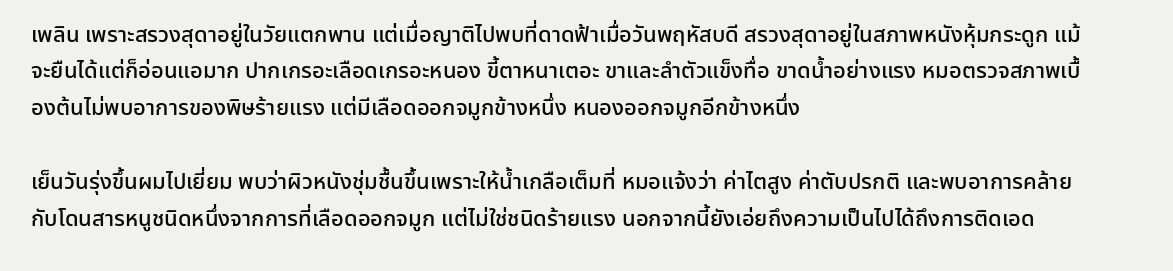เพลิน เพราะสรวงสุดาอยู่ในวัยแตกพาน แต่เมื่อญาติไปพบที่ดาดฟ้าเมื่อวันพฤหัสบดี สรวงสุดาอยู่ในสภาพหนังหุ้มกระดูก แม้จะยืนได้แต่ก็อ่อนแอมาก ปากเกรอะเลือดเกรอะหนอง ขี้ตาหนาเตอะ ขาและลำตัวแข็งทื่อ ขาดน้ำอย่างแรง หมอตรวจสภาพเบื้องต้นไม่พบอาการของพิษร้ายแรง แต่มีเลือดออกจมูกข้างหนึ่ง หนองออกจมูกอีกข้างหนึ่ง

เย็นวันรุ่งขึ้นผมไปเยี่ยม พบว่าผิวหนังชุ่มชื้นขึ้นเพราะให้น้ำเกลือเต็มที่ หมอแจ้งว่า ค่าไตสูง ค่าตับปรกติ และพบอาการคล้ายกับโดนสารหนูชนิดหนึ่งจากการที่เลือดออกจมูก แต่ไม่ใช่ชนิดร้ายแรง นอกจากนี้ยังเอ่ยถึงความเป็นไปได้ถึงการติดเอด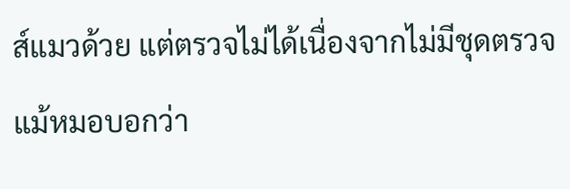ส์แมวด้วย แต่ตรวจไม่ได้เนื่องจากไม่มีชุดตรวจ แม้หมอบอกว่า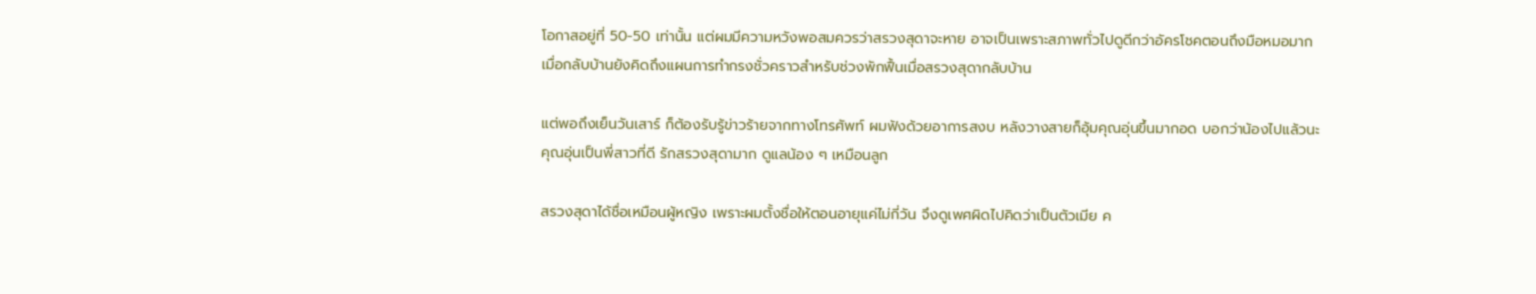โอกาสอยู่ที่ 50-50 เท่านั้น แต่ผมมีความหวังพอสมควรว่าสรวงสุดาจะหาย อาจเป็นเพราะสภาพทั่วไปดูดีกว่าอัครโชคตอนถึงมือหมอมาก เมื่อกลับบ้านยังคิดถึงแผนการทำกรงชั่วคราวสำหรับช่วงพักฟื้นเมื่อสรวงสุดากลับบ้าน

แต่พอถึงเย็นวันเสาร์ ก็ต้องรับรู้ข่าวร้ายจากทางโทรศัพท์ ผมฟังด้วยอาการสงบ หลังวางสายก็อุ้มคุณอุ่นขึ้นมากอด บอกว่าน้องไปแล้วนะ คุณอุ่นเป็นพี่สาวที่ดี รักสรวงสุดามาก ดูแลน้อง ๆ เหมือนลูก

สรวงสุดาได้ชื่อเหมือนผู้หญิง เพราะผมตั้งชื่อให้ตอนอายุแค่ไม่กี่วัน จึงดูเพศผิดไปคิดว่าเป็นตัวเมีย ค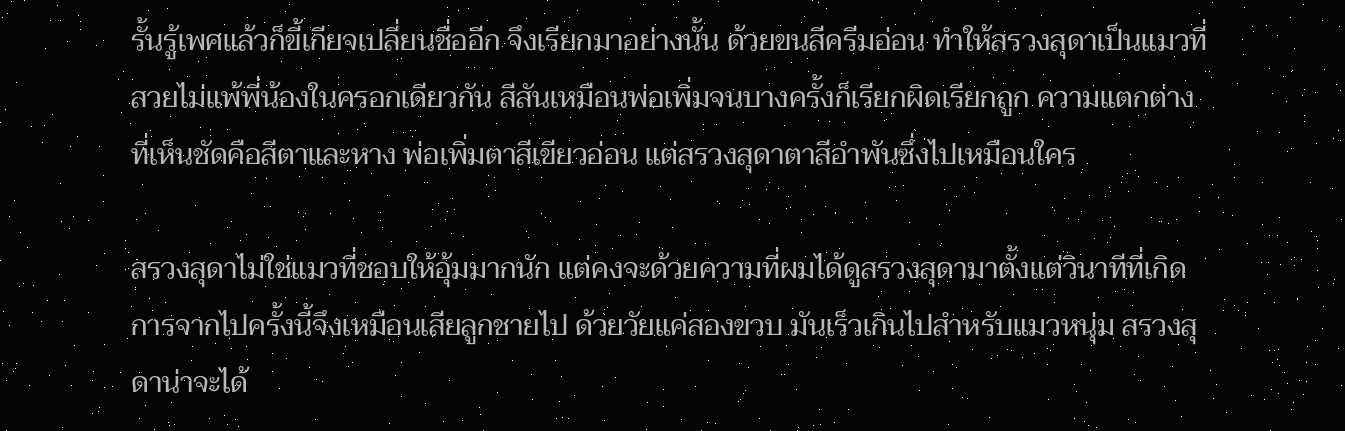รั้นรู้เพศแล้วก็ขี้เกียจเปลี่ยนชื่ออีก จึงเรียกมาอย่างนั้น ด้วยขนสีครีมอ่อน ทำให้สรวงสุดาเป็นแมวที่สวยไม่แพ้พี่น้องในครอกเดียวกัน สีสันเหมือนพ่อเพิ่มจนบางครั้งก็เรียกผิดเรียกถูก ความแตกต่างที่เห็นชัดคือสีตาและหาง พ่อเพิ่มตาสีเขียวอ่อน แต่สรวงสุดาตาสีอำพันซึ่งไปเหมือนใคร

สรวงสุดาไม่ใช่แมวที่ชอบให้อุ้มมากนัก แต่คงจะด้วยความที่ผมได้ดูสรวงสุดามาตั้งแต่วินาทีที่เกิด การจากไปครั้งนี้จึงเหมือนเสียลูกชายไป ด้วยวัยแค่สองขวบ มันเร็วเกินไปสำหรับแมวหนุ่ม สรวงสุดาน่าจะได้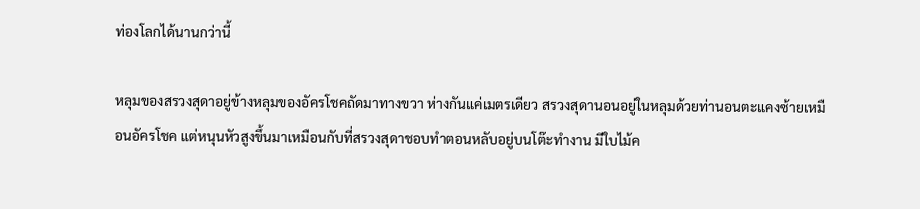ท่องโลกได้นานกว่านี้

หลุมของสรวงสุดาอยู่ข้างหลุมของอัครโชคถัดมาทางขวา ห่างกันแค่เมตรเดียว สรวงสุดานอนอยู่ในหลุมด้วยท่านอนตะแคงซ้ายเหมือนอัครโชค แต่หนุนหัวสูงขึ้นมาเหมือนกับที่สรวงสุดาชอบทำตอนหลับอยู่บนโต๊ะทำงาน มีใบไม้ค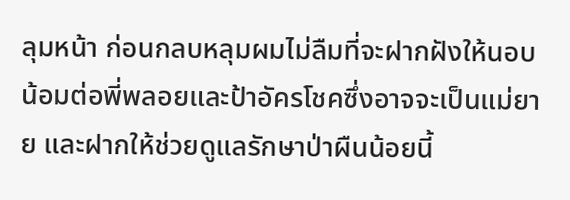ลุมหน้า ก่อนกลบหลุมผมไม่ลืมที่จะฝากฝังให้นอบน้อมต่อพี่พลอยและป้าอัครโชคซึ่งอาจจะเป็นแม่ยาย และฝากให้ช่วยดูแลรักษาป่าผืนน้อยนี้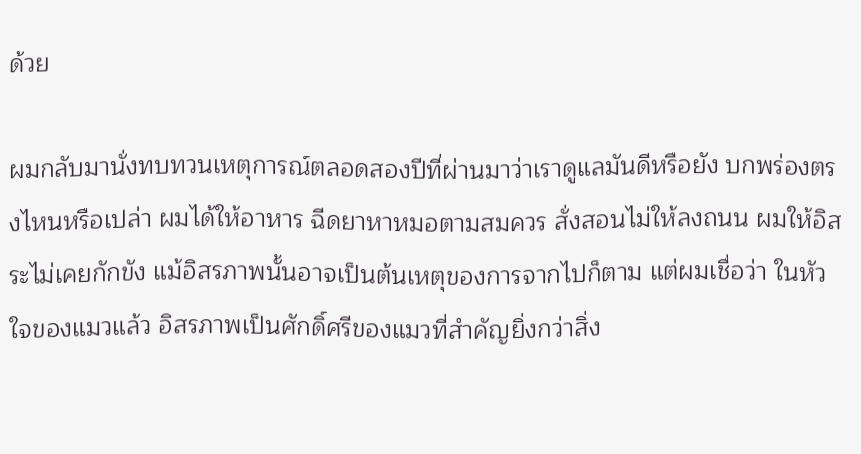ด้วย

ผมกลับมานั่งทบทวนเหตุการณ์ตลอดสองปีที่ผ่านมาว่าเราดูแลมันดีหรือยัง บกพร่องตรงไหนหรือเปล่า ผมได้ให้อาหาร ฉีดยาหาหมอตามสมควร สั่งสอนไม่ให้ลงถนน ผมให้อิสระไม่เคยกักขัง แม้อิสรภาพนั้นอาจเป็นต้นเหตุของการจากไปก็ตาม แต่ผมเชื่อว่า ในหัวใจของแมวแล้ว อิสรภาพเป็นศักดิ์ศรีของแมวที่สำคัญยิ่งกว่าสิ่ง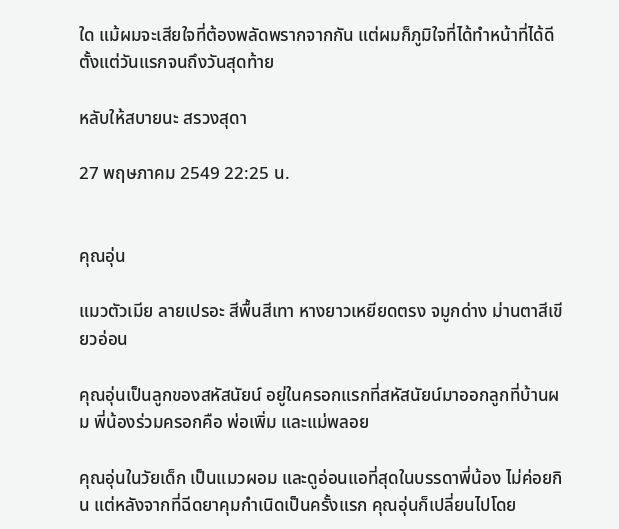ใด แม้ผมจะเสียใจที่ต้องพลัดพรากจากกัน แต่ผมก็ภูมิใจที่ได้ทำหน้าที่ได้ดีตั้งแต่วันแรกจนถึงวันสุดท้าย

หลับให้สบายนะ สรวงสุดา

27 พฤษภาคม 2549 22:25 น.


คุณอุ่น

แมวตัวเมีย ลายเปรอะ สีพื้นสีเทา หางยาวเหยียดตรง จมูกด่าง ม่านตาสีเขียวอ่อน

คุณอุ่นเป็นลูกของสหัสนัยน์ อยู่ในครอกแรกที่สหัสนัยน์มาออกลูกที่บ้านผม พี่น้องร่วมครอกคือ พ่อเพิ่ม และแม่พลอย

คุณอุ่นในวัยเด็ก เป็นแมวผอม และดูอ่อนแอที่สุดในบรรดาพี่น้อง ไม่ค่อยกิน แต่หลังจากที่ฉีดยาคุมกำเนิดเป็นครั้งแรก คุณอุ่นก็เปลี่ยนไปโดย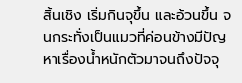สิ้นเชิง เริ่มกินจุขึ้น และอ้วนขึ้น จนกระทั่งเป็นแมวที่ค่อนข้างมีปัญหาเรื่องน้ำหนักตัวมาจนถึงปัจจุ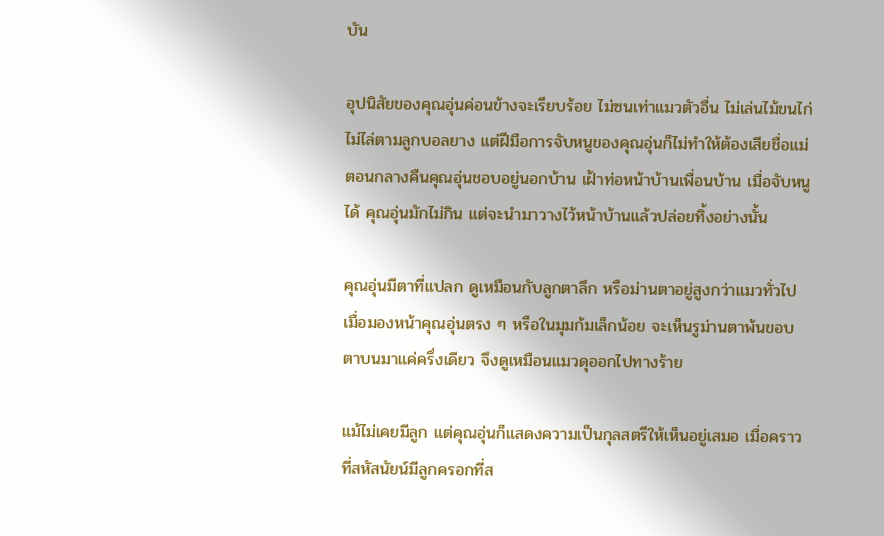บัน

อุปนิสัยของคุณอุ่นค่อนข้างจะเรียบร้อย ไม่ซนเท่าแมวตัวอื่น ไม่เล่นไม้ขนไก่ ไม่ไล่ตามลูกบอลยาง แต่ฝีมือการจับหนูของคุณอุ่นก็ไม่ทำให้ต้องเสียชื่อแม่ ตอนกลางคืนคุณอุ่นชอบอยู่นอกบ้าน เฝ้าท่อหน้าบ้านเพื่อนบ้าน เมื่อจับหนูได้ คุณอุ่นมักไม่กิน แต่จะนำมาวางไว้หน้าบ้านแล้วปล่อยทิ้งอย่างนั้น

คุณอุ่นมีตาที่แปลก ดูเหมือนกับลูกตาลึก หรือม่านตาอยู่สูงกว่าแมวทั่วไป เมื่อมองหน้าคุณอุ่นตรง ๆ หรือในมุมก้มเล็กน้อย จะเห็นรูม่านตาพ้นขอบตาบนมาแค่ครึ่งเดียว จึงดูเหมือนแมวดุออกไปทางร้าย

แม้ไม่เคยมีลูก แต่คุณอุ่นก็แสดงความเป็นกุลสตรีให้เห็นอยู่เสมอ เมื่อคราวที่สหัสนัยน์มีลูกครอกที่ส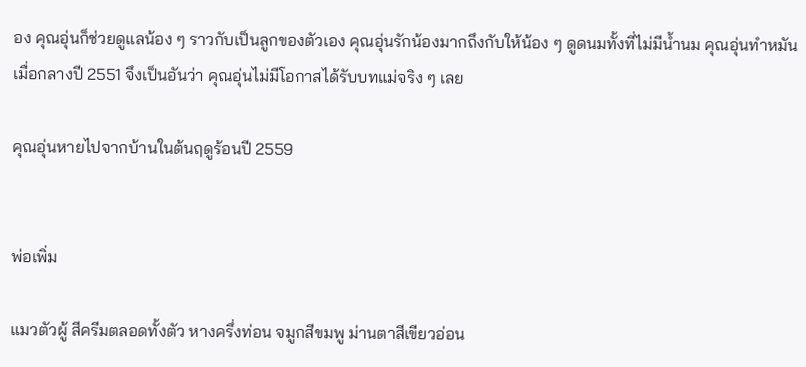อง คุณอุ่นก็ช่วยดูแลน้อง ๆ ราวกับเป็นลูกของตัวเอง คุณอุ่นรักน้องมากถึงกับให้น้อง ๆ ดูดนมทั้งที่ไม่มีน้ำนม คุณอุ่นทำหมันเมื่อกลางปี 2551 จึงเป็นอันว่า คุณอุ่นไม่มีโอกาสได้รับบทแม่จริง ๆ เลย

คุณอุ่นหายไปจากบ้านในต้นฤดูร้อนปี 2559


พ่อเพิ่ม

แมวตัวผู้ สีครีมตลอดทั้งตัว หางครึ่งท่อน จมูกสีขมพู ม่านตาสีเขียวอ่อน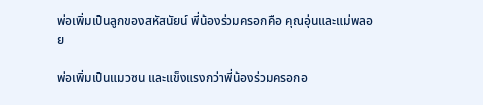พ่อเพิ่มเป็นลูกของสหัสนัยน์ พี่น้องร่วมครอกคือ คุณอุ่นและแม่พลอย

พ่อเพิ่มเป็นแมวซน และแข็งแรงกว่าพี่น้องร่วมครอกอ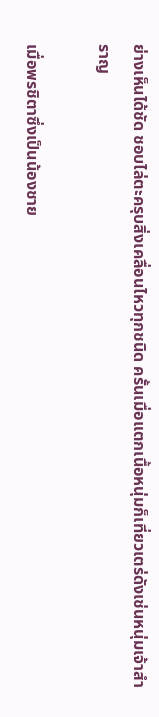ย่างเห็นได้ชัด ชอบไล่ตะครุบสิ่งเคลื่อนไหวทุกชนิด ครั้นเมื่อแตกเนื้อหนุ่มก็เที่ยวเตร่ดังเช่นหนุ่มเจ้าสำราญ

เมื่อพรชิตาซึ่งเป็นน้องชาย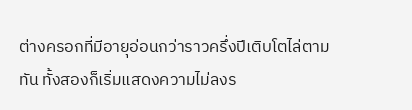ต่างครอกที่มีอายุอ่อนกว่าราวครึ่งปีเติบโตไล่ตามทัน ทั้งสองก็เริ่มแสดงความไม่ลงร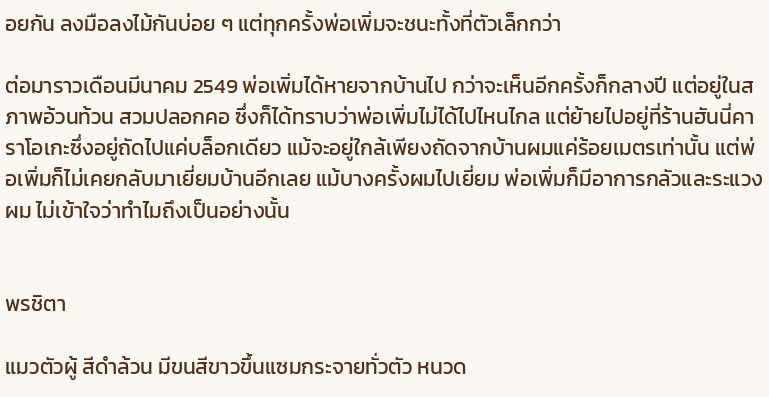อยกัน ลงมือลงไม้กันบ่อย ๆ แต่ทุกครั้งพ่อเพิ่มจะชนะทั้งที่ตัวเล็กกว่า

ต่อมาราวเดือนมีนาคม 2549 พ่อเพิ่มได้หายจากบ้านไป กว่าจะเห็นอีกครั้งก็กลางปี แต่อยู่ในสภาพอ้วนท้วน สวมปลอกคอ ซึ่งก็ได้ทราบว่าพ่อเพิ่มไม่ได้ไปไหนไกล แต่ย้ายไปอยู่ที่ร้านฮันนี่คาราโอเกะซึ่งอยู่ถัดไปแค่บล็อกเดียว แม้จะอยู่ใกล้เพียงถัดจากบ้านผมแค่ร้อยเมตรเท่านั้น แต่พ่อเพิ่มก็ไม่เคยกลับมาเยี่ยมบ้านอีกเลย แม้บางครั้งผมไปเยี่ยม พ่อเพิ่มก็มีอาการกลัวและระแวงผม ไม่เข้าใจว่าทำไมถึงเป็นอย่างนั้น


พรชิตา

แมวตัวผู้ สีดำล้วน มีขนสีขาวขึ้นแซมกระจายทั่วตัว หนวด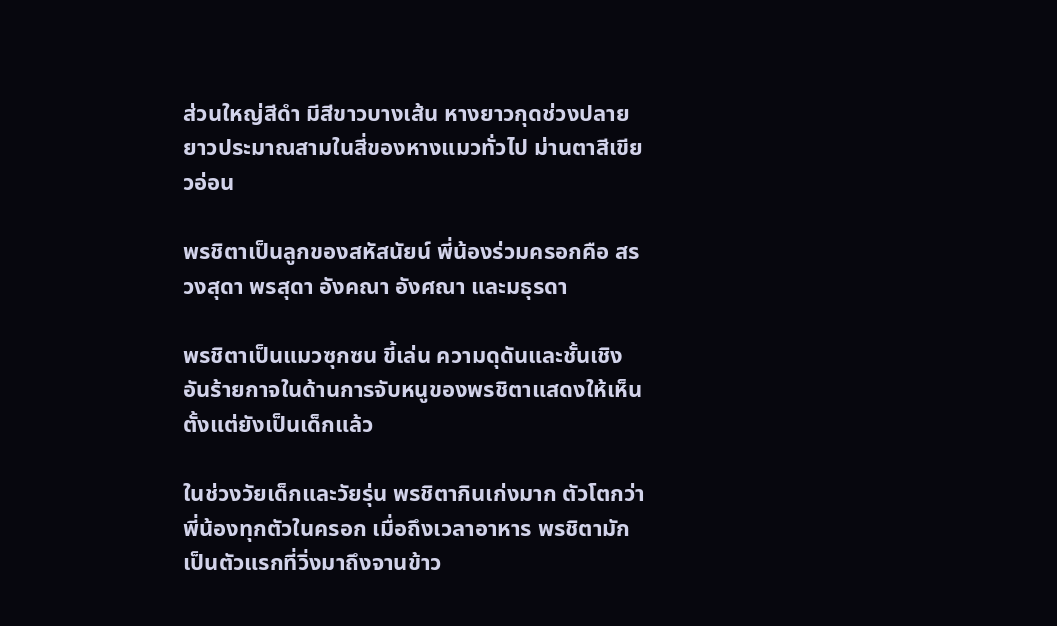ส่วนใหญ่สีดำ มีสีขาวบางเส้น หางยาวกุดช่วงปลาย ยาวประมาณสามในสี่ของหางแมวทั่วไป ม่านตาสีเขียวอ่อน

พรชิตาเป็นลูกของสหัสนัยน์ พี่น้องร่วมครอกคือ สรวงสุดา พรสุดา อังคณา อังศณา และมธุรดา

พรชิตาเป็นแมวซุกซน ขี้เล่น ความดุดันและชั้นเชิงอันร้ายกาจในด้านการจับหนูของพรชิตาแสดงให้เห็นตั้งแต่ยังเป็นเด็กแล้ว

ในช่วงวัยเด็กและวัยรุ่น พรชิตากินเก่งมาก ตัวโตกว่าพี่น้องทุกตัวในครอก เมื่อถึงเวลาอาหาร พรชิตามักเป็นตัวแรกที่วิ่งมาถึงจานข้าว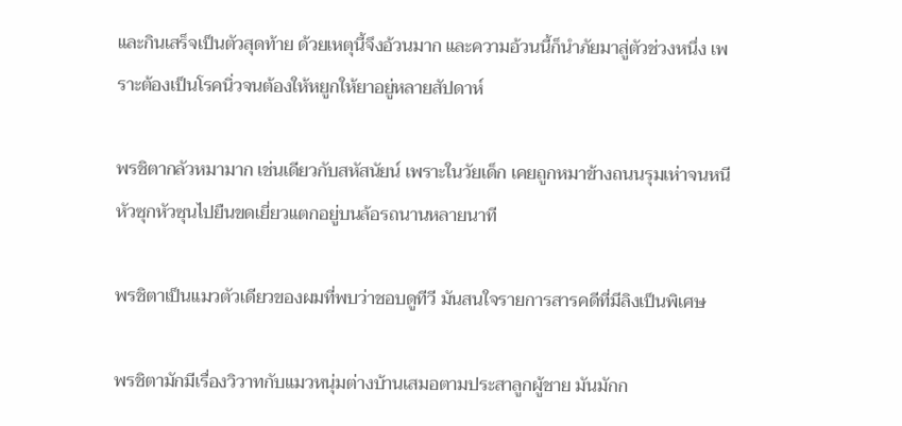และกินเสร็จเป็นตัวสุดท้าย ด้วยเหตุนี้จึงอ้วนมาก และความอ้วนนี้ก็นำภัยมาสู่ตัวช่วงหนึ่ง เพราะต้องเป็นโรคนิ่วจนต้องให้หยูกให้ยาอยู่หลายสัปดาห์

พรชิตากลัวหมามาก เช่นเดียวกับสหัสนัยน์ เพราะในวัยเด็ก เคยถูกหมาข้างถนนรุมเห่าจนหนีหัวซุกหัวซุนไปยืนขดเยี่ยวแตกอยู่บนล้อรถนานหลายนาที

พรชิตาเป็นแมวตัวเดียวของผมที่พบว่าชอบดูทีวี มันสนใจรายการสารคดีที่มีลิงเป็นพิเศษ

พรชิตามักมีเรื่องวิวาทกับแมวหนุ่มต่างบ้านเสมอตามประสาลูกผู้ชาย มันมักก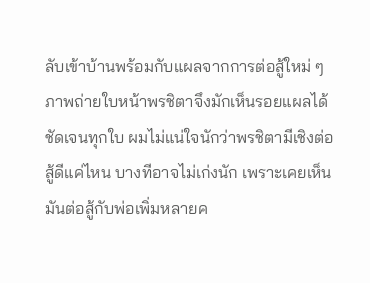ลับเข้าบ้านพร้อมกับแผลจากการต่อสู้ใหม่ ๆ ภาพถ่ายใบหน้าพรชิตาจึงมักเห็นรอยแผลได้ชัดเจนทุกใบ ผมไม่แน่ใจนักว่าพรชิตามีเชิงต่อสู้ดีแค่ไหน บางทีอาจไม่เก่งนัก เพราะเคยเห็นมันต่อสู้กับพ่อเพิ่มหลายค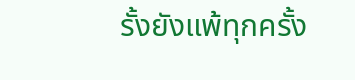รั้งยังแพ้ทุกครั้ง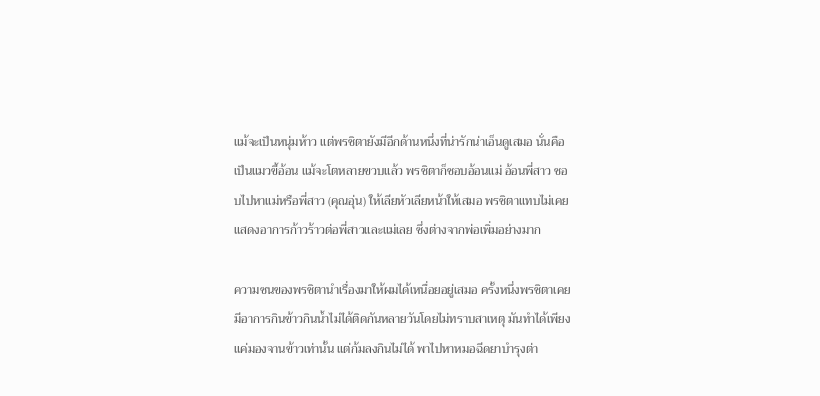แม้จะเป็นหนุ่มห้าว แต่พรชิตายังมีอีกด้านหนึ่งที่น่ารักน่าเอ็นดูเสมอ นั่นคือเป็นแมวขี้อ้อน แม้จะโตหลายขวบแล้ว พรชิตาก็ชอบอ้อนแม่ อ้อนพี่สาว ชอบไปหาแม่หรือพี่สาว (คุณอุ่น) ให้เลียหัวเลียหน้าให้เสมอ พรชิตาแทบไม่เคยแสดงอาการก้าวร้าวต่อพี่สาวและแม่เลย ซึ่งต่างจากพ่อเพิ่มอย่างมาก

ความซนของพรชิตานำเรื่องมาให้ผมได้เหนื่อยอยู่เสมอ ครั้งหนึ่งพรชิตาเคยมีอาการกินข้าวกินน้ำไม่ได้ติดกันหลายวันโดยไม่ทราบสาเหตุ มันทำได้เพียงแค่มองจานข้าวเท่านั้น แต่ก้มลงกินไม่ได้ พาไปหาหมอฉีดยาบำรุงต่า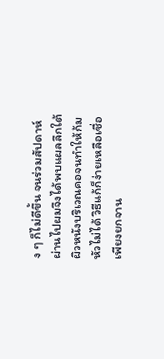ง ๆ ก็ไม่ดีขึ้น จนร่วมสัปดาห์ผ่านไปผมจึงได้พบแผลลึกใต้ผิวหนังบริเวณคอจนทำให้ก้มหัวไม่ได้ วิธีแก้ก็ง่ายเหลือเชื่อ เพียงยกจาน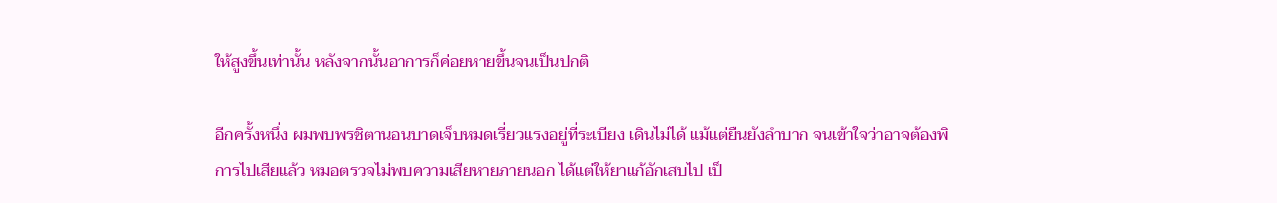ให้สูงขึ้นเท่านั้น หลังจากนั้นอาการก็ค่อยหายขึ้นจนเป็นปกติ

อีกครั้งหนึ่ง ผมพบพรชิตานอนบาดเจ็บหมดเรี่ยวแรงอยู่ที่ระเบียง เดินไม่ได้ แม้แต่ยืนยังลำบาก จนเข้าใจว่าอาจต้องพิการไปเสียแล้ว หมอตรวจไม่พบความเสียหายภายนอก ได้แต่ให้ยาแก้อักเสบไป เป็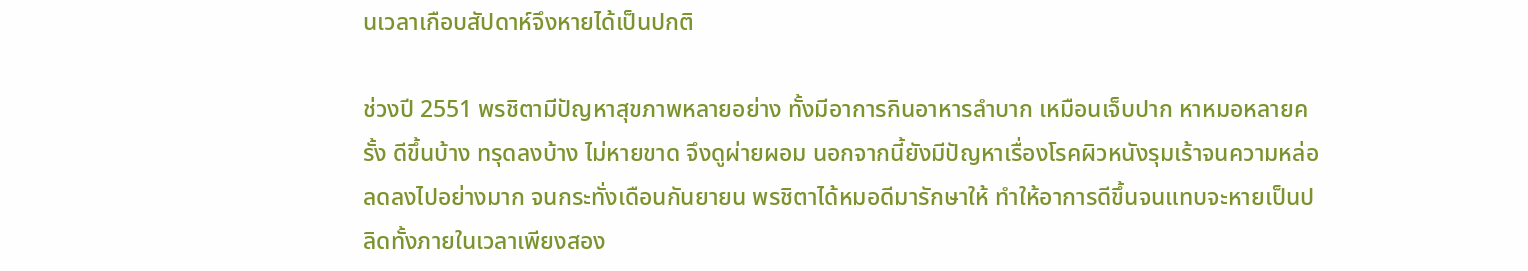นเวลาเกือบสัปดาห์จึงหายได้เป็นปกติ

ช่วงปี 2551 พรชิตามีปัญหาสุขภาพหลายอย่าง ทั้งมีอาการกินอาหารลำบาก เหมือนเจ็บปาก หาหมอหลายครั้ง ดีขึ้นบ้าง ทรุดลงบ้าง ไม่หายขาด จึงดูผ่ายผอม นอกจากนี้ยังมีปัญหาเรื่องโรคผิวหนังรุมเร้าจนความหล่อลดลงไปอย่างมาก จนกระทั่งเดือนกันยายน พรชิตาได้หมอดีมารักษาให้ ทำให้อาการดีขึ้นจนแทบจะหายเป็นปลิดทั้งภายในเวลาเพียงสอง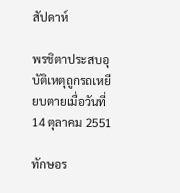สัปดาห์

พรชิตาประสบอุบัติเหตุถูกรถเหยียบตายเมื่อวันที่ 14 ตุลาคม 2551

ทักษอร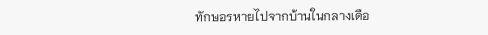ทักษอรหายไปจากบ้านในกลางเดือ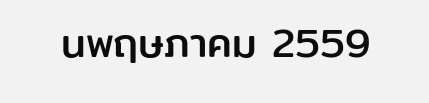นพฤษภาคม 2559